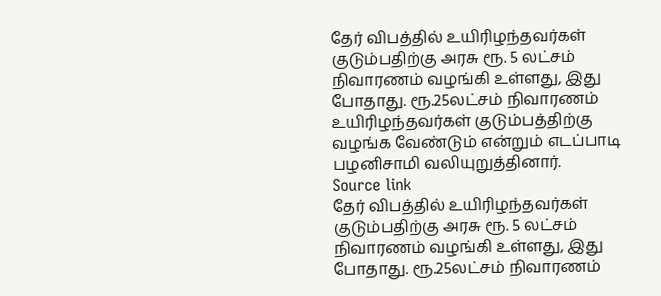தேர் விபத்தில் உயிரிழந்தவர்கள் குடும்பதிற்கு அரசு ரூ. 5 லட்சம் நிவாரணம் வழங்கி உள்ளது, இது போதாது. ரூ.25லட்சம் நிவாரணம் உயிரிழந்தவர்கள் குடும்பத்திற்கு வழங்க வேண்டும் என்றும் எடப்பாடி பழனிசாமி வலியுறுத்தினார்.
Source link
தேர் விபத்தில் உயிரிழந்தவர்கள் குடும்பதிற்கு அரசு ரூ. 5 லட்சம் நிவாரணம் வழங்கி உள்ளது, இது போதாது. ரூ.25லட்சம் நிவாரணம்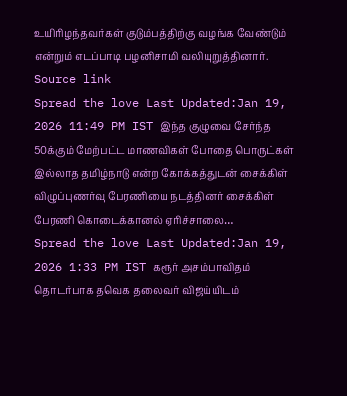உயிரிழந்தவர்கள் குடும்பத்திற்கு வழங்க வேண்டும் என்றும் எடப்பாடி பழனிசாமி வலியுறுத்தினார்.
Source link
Spread the love Last Updated:Jan 19, 2026 11:49 PM IST இந்த குழுவை சேர்ந்த 50க்கும் மேற்பட்ட மாணவிகள் போதை பொருட்கள் இல்லாத தமிழ்நாடு என்ற கோக்கத்துடன் சைக்கிள் விழுப்புணர்வு பேரணியை நடத்தினர் சைக்கிள் பேரணி கொடைக்கானல் ஏரிச்சாலை…
Spread the love Last Updated:Jan 19, 2026 1:33 PM IST கரூர் அசம்பாவிதம் தொடர்பாக தவெக தலைவர் விஜய்யிடம்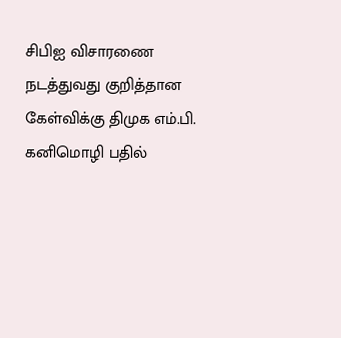சிபிஐ விசாரணை நடத்துவது குறித்தான கேள்விக்கு திமுக எம்.பி. கனிமொழி பதில்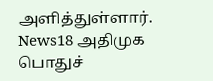அளித்துள்ளார். News18 அதிமுக பொதுச்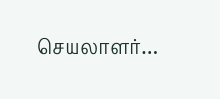செயலாளர்…